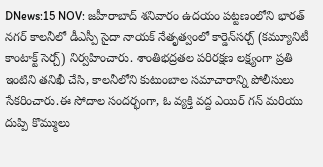DNews:15 NOV: జహీరాబాద్ శనివారం ఉదయం పట్టణంలోని భారత్ నగర్ కాలనీలో డీఎస్పీ సైదా నాయక్ నేతృత్వంలో కార్డెన్‌సర్చ్ (కమ్యూనిటీ కాంటాక్ట్ సెర్చ్) నిర్వహించారు. శాంతిభద్రతల పరిరక్షణ లక్ష్యంగా ప్రతి ఇంటిని తనిఖీ చేసి, కాలనీలోని కుటుంబాల సమాచారాన్ని పోలీసులు సేకరించారు.ఈ సోదాల సందర్భంగా, ఓ వ్యక్తి వద్ద ఎయిర్ గన్ మరియు దుప్పి కొమ్ములు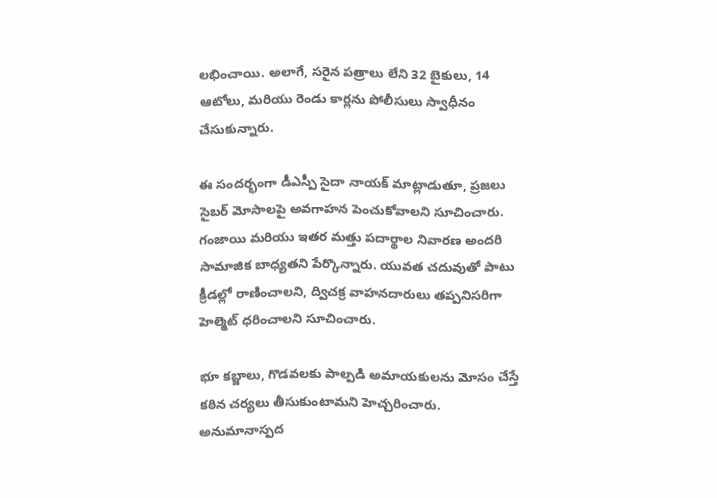లభించాయి. అలాగే, సరైన పత్రాలు లేని 32 బైకులు, 14 ఆటోలు, మరియు రెండు కార్లను పోలీసులు స్వాధీనం చేసుకున్నారు.

ఈ సందర్భంగా డీఎస్పీ సైదా నాయక్ మాట్లాడుతూ, ప్రజలు సైబర్‌ మోసాలపై అవగాహన పెంచుకోవాలని సూచించారు. గంజాయి మరియు ఇతర మత్తు పదార్థాల నివారణ అందరి సామాజిక బాధ్యతని పేర్కొన్నారు. యువత చదువుతో పాటు క్రీడల్లో రాణించాలని, ద్విచక్ర వాహనదారులు తప్పనిసరిగా హెల్మెట్ ధరించాలని సూచించారు.

భూ కబ్జాలు, గొడవలకు పాల్పడి అమాయకులను మోసం చేస్తే కఠిన చర్యలు తీసుకుంటామని హెచ్చరించారు. అనుమానాస్పద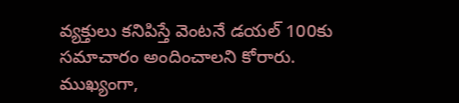వ్యక్తులు కనిపిస్తే వెంటనే డయల్‌ 100కు సమాచారం అందించాలని కోరారు. ముఖ్యంగా,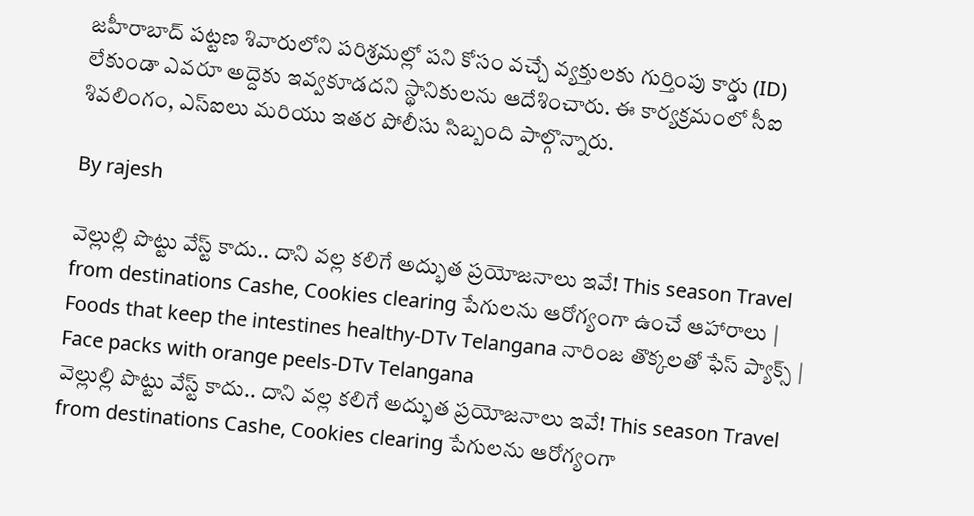జహీరాబాద్ పట్టణ శివారులోని పరిశ్రమల్లో పని కోసం వచ్చే వ్యక్తులకు గుర్తింపు కార్డు (ID) లేకుండా ఎవరూ అద్దెకు ఇవ్వకూడదని స్థానికులను ఆదేశించారు. ఈ కార్యక్రమంలో సీఐ శివలింగం, ఎస్‌ఐలు మరియు ఇతర పోలీసు సిబ్బంది పాల్గొన్నారు.

By rajesh

వెల్లుల్లి పొట్టు వేస్ట్ కాదు.. దాని వల్ల కలిగే అద్భుత ప్రయోజనాలు ఇవే! This season Travel from destinations Cashe, Cookies clearing పేగులను ఆరోగ్యంగా ఉంచే ఆహారాలు | Foods that keep the intestines healthy-DTv Telangana నారింజ తొక్కలతో ఫేస్ ప్యాక్స్ | Face packs with orange peels-DTv Telangana
వెల్లుల్లి పొట్టు వేస్ట్ కాదు.. దాని వల్ల కలిగే అద్భుత ప్రయోజనాలు ఇవే! This season Travel from destinations Cashe, Cookies clearing పేగులను ఆరోగ్యంగా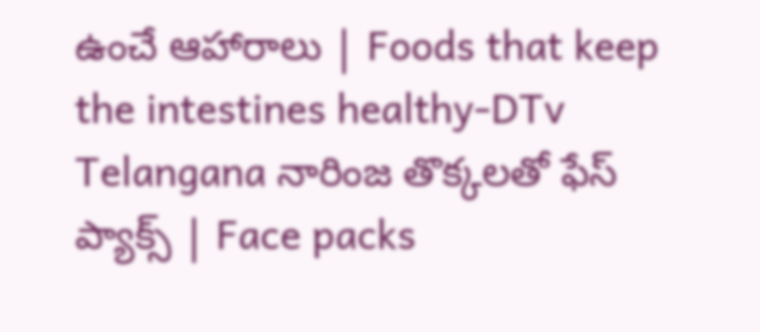ఉంచే ఆహారాలు | Foods that keep the intestines healthy-DTv Telangana నారింజ తొక్కలతో ఫేస్ ప్యాక్స్ | Face packs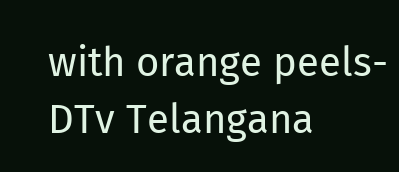with orange peels-DTv Telangana